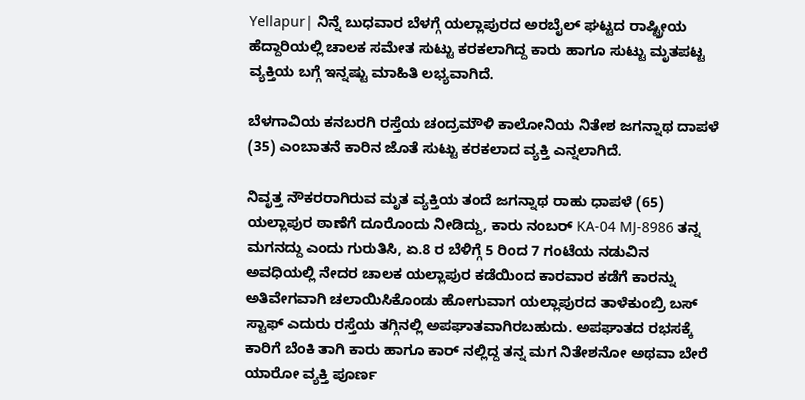Yellapur| ನಿನ್ನೆ ಬುಧವಾರ ಬೆಳಗ್ಗೆ ಯಲ್ಲಾಪುರದ ಅರಬೈಲ್ ಘಟ್ಟದ ರಾಷ್ಟ್ರೀಯ ಹೆದ್ದಾರಿಯಲ್ಲಿ ಚಾಲಕ ಸಮೇತ ಸುಟ್ಟು ಕರಕಲಾಗಿದ್ದ ಕಾರು ಹಾಗೂ ಸುಟ್ಟು ಮೃತಪಟ್ಟ ವ್ಯಕ್ತಿಯ ಬಗ್ಗೆ ಇನ್ನಷ್ಟು ಮಾಹಿತಿ ಲಭ್ಯವಾಗಿದೆ.

ಬೆಳಗಾವಿಯ ಕನಬರಗಿ ರಸ್ತೆಯ ಚಂದ್ರಮೌಳಿ ಕಾಲೋನಿಯ ನಿತೇಶ ಜಗನ್ನಾಥ ದಾಪಳೆ (35) ಎಂಬಾತನೆ ಕಾರಿನ ಜೊತೆ ಸುಟ್ಟು ಕರಕಲಾದ ವ್ಯಕ್ತಿ ಎನ್ನಲಾಗಿದೆ.

ನಿವೃತ್ತ ನೌಕರರಾಗಿರುವ ಮೃತ ವ್ಯಕ್ತಿಯ ತಂದೆ ಜಗನ್ನಾಥ ರಾಹು ಧಾಪಳೆ (65) ಯಲ್ಲಾಪುರ ಠಾಣೆಗೆ‌ ದೂರೊಂದು ನೀಡಿದ್ದು, ಕಾರು ನಂಬರ್ KA-04 MJ-8986 ತನ್ನ ಮಗನದ್ದು ಎಂದು ಗುರುತಿಸಿ, ಏ.8 ರ ಬೆಳಿಗ್ಗೆ 5 ರಿಂದ 7 ಗಂಟೆಯ ನಡುವಿನ ಅವಧಿಯಲ್ಲಿ ನೇದರ ಚಾಲಕ ಯಲ್ಲಾಪುರ ಕಡೆಯಿಂದ ಕಾರವಾರ ಕಡೆಗೆ ಕಾರನ್ನು ಅತಿವೇಗವಾಗಿ ಚಲಾಯಿಸಿಕೊಂಡು ಹೋಗುವಾಗ ಯಲ್ಲಾಪುರದ ತಾಳೆಕುಂಬ್ರಿ ಬಸ್ ಸ್ಟಾಫ್ ಎದುರು ರಸ್ತೆಯ ತಗ್ಗಿನಲ್ಲಿ ಅಪಘಾತವಾಗಿರಬಹುದು. ಅಪಘಾತದ ರಭಸಕ್ಕೆ ಕಾರಿಗೆ ಬೆಂಕಿ ತಾಗಿ ಕಾರು ಹಾಗೂ ಕಾರ್ ನಲ್ಲಿದ್ದ ತನ್ನ ಮಗ ನಿತೇಶನೋ ಅಥವಾ ಬೇರೆ ಯಾರೋ ವ್ಯಕ್ತಿ ಪೂರ್ಣ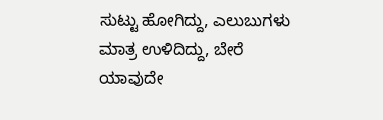ಸುಟ್ಟು ಹೋಗಿದ್ದು, ಎಲುಬುಗಳು ಮಾತ್ರ ಉಳಿದಿದ್ದು, ಬೇರೆ ಯಾವುದೇ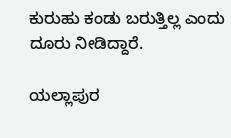ಕುರುಹು ಕಂಡು ಬರುತ್ತಿಲ್ಲ ಎಂದು ದೂರು‌ ನೀಡಿದ್ದಾರೆ.

ಯಲ್ಲಾಪುರ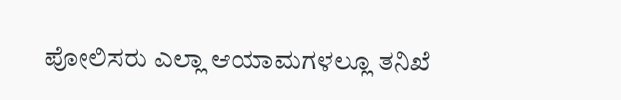ಪೋಲಿಸರು ಎಲ್ಲಾ ಆಯಾಮಗಳಲ್ಲೂ ತನಿಖೆ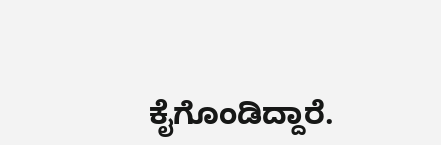ಕೈಗೊಂಡಿದ್ದಾರೆ.